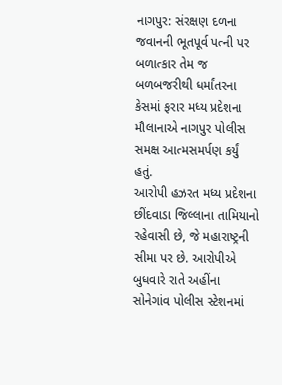નાગપુર: સંરક્ષણ દળના જવાનની ભૂતપૂર્વ પત્ની પર બળાત્કાર તેમ જ બળબજરીથી ધર્માંતરના કેસમાં ફરાર મધ્ય પ્રદેશના મૌલાનાએ નાગપુર પોલીસ સમક્ષ આત્મસમર્પણ કર્યું હતું.
આરોપી હઝરત મધ્ય પ્રદેશના છીંદવાડા જિલ્લાના તામિયાનો રહેવાસી છે, જે મહારાષ્ટ્રની સીમા પર છે. આરોપીએ બુધવારે રાતે અહીંના સોનેગાંવ પોલીસ સ્ટેશનમાં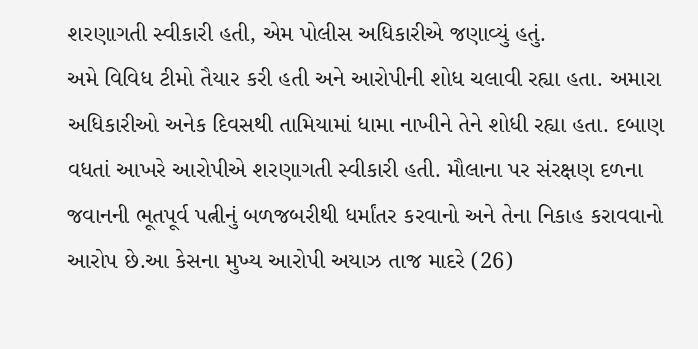શરણાગતી સ્વીકારી હતી, એમ પોલીસ અધિકારીએ જણાવ્યું હતું.
અમે વિવિધ ટીમો તૈયાર કરી હતી અને આરોપીની શોધ ચલાવી રહ્યા હતા. અમારા અધિકારીઓ અનેક દિવસથી તામિયામાં ધામા નાખીને તેને શોધી રહ્યા હતા. દબાણ વધતાં આખરે આરોપીએ શરણાગતી સ્વીકારી હતી. મૌલાના પર સંરક્ષણ દળના જવાનની ભૂતપૂર્વ પત્નીનું બળજબરીથી ધર્માંતર કરવાનો અને તેના નિકાહ કરાવવાનો આરોપ છે.આ કેસના મુખ્ય આરોપી અયાઝ તાજ માદરે (26)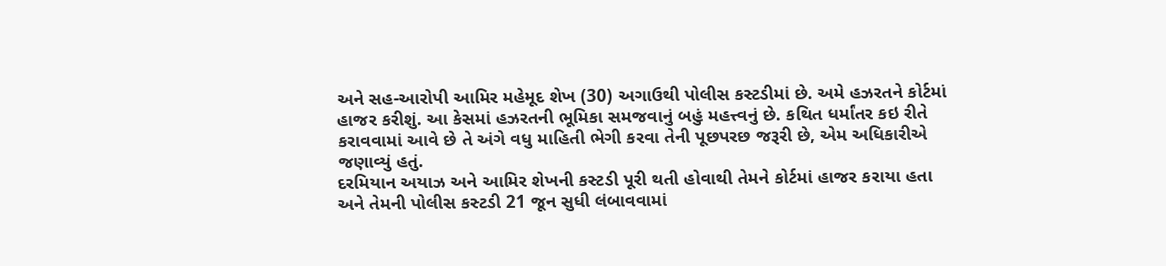અને સહ-આરોપી આમિર મહેમૂદ શેખ (30) અગાઉથી પોલીસ કસ્ટડીમાં છે. અમે હઝરતને કોર્ટમાં હાજર કરીશું. આ કેસમાં હઝરતની ભૂમિકા સમજવાનું બહું મહત્ત્વનું છે. કથિત ધર્માંતર કઇ રીતે કરાવવામાં આવે છે તે અંગે વધુ માહિતી ભેગી કરવા તેની પૂછપરછ જરૂરી છે, એમ અધિકારીએ જણાવ્યું હતું.
દરમિયાન અયાઝ અને આમિર શેખની કસ્ટડી પૂરી થતી હોવાથી તેમને કોર્ટમાં હાજર કરાયા હતા અને તેમની પોલીસ કસ્ટડી 21 જૂન સુધી લંબાવવામાં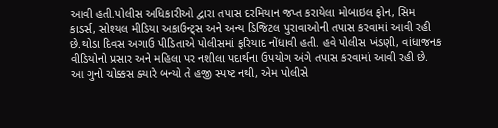આવી હતી.પોલીસ અધિકારીઓ દ્વારા તપાસ દરમિયાન જપ્ત કરાયેલા મોબાઇલ ફોન, સિમ કાડર્સ, સોશ્યલ મીડિયા અકાઉન્ટ્સ અને અન્ય ડિજિટલ પુરાવાઓની તપાસ કરવામાં આવી રહી છે.થોડા દિવસ અગાઉ પીડિતાએ પોલીસમાં ફરિયાદ નોંધાવી હતી. હવે પોલીસ ખંડણી, વાંધાજનક વીડિયોનો પ્રસાર અને મહિલા પર નશીલા પદાર્થના ઉપયોગ અંગે તપાસ કરવામાં આવી રહી છે. આ ગુનો ચોક્કસ ક્યારે બન્યો તે હજી સ્પષ્ટ નથી, એમ પોલીસે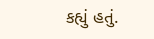કહ્યું હતું.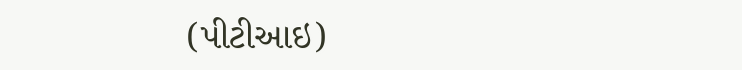(પીટીઆઇ)